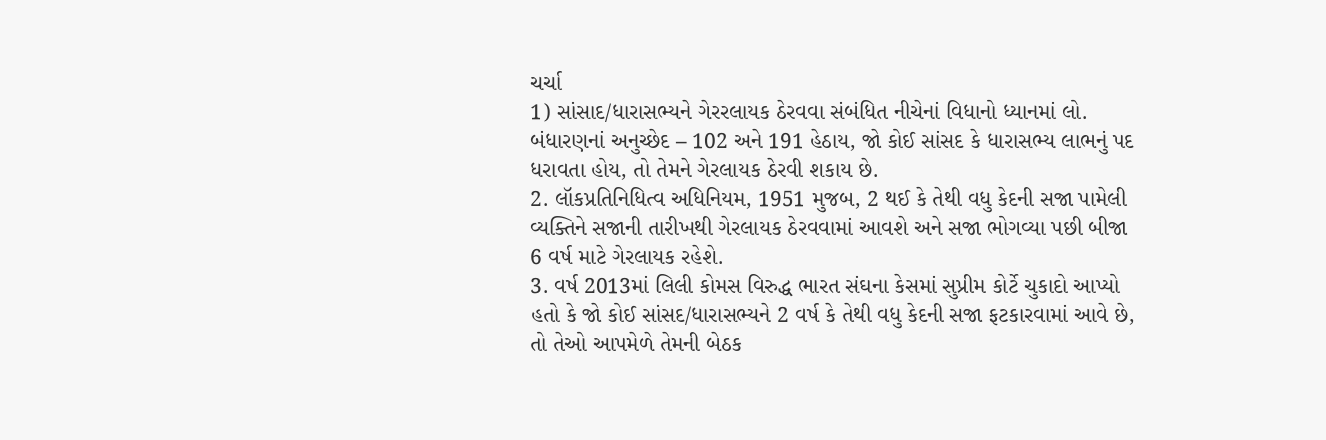ચર્ચા
1) સાંસાદ/ધારાસભ્યને ગેરરલાયક ઠેરવવા સંબંધિત નીચેનાં વિધાનો ધ્યાનમાં લો.
બંધારણનાં અનુચ્છેદ – 102 અને 191 હેઠાય, જો કોઈ સાંસદ કે ધારાસભ્ય લાભનું પદ ધરાવતા હોય, તો તેમને ગેરલાયક ઠેરવી શકાય છે.
2. લૉકપ્રતિનિધિત્વ અધિનિયમ, 1951 મુજબ, 2 થઈ કે તેથી વધુ કેદની સજા પામેલી વ્યક્તિને સજાની તારીખથી ગેરલાયક ઠેરવવામાં આવશે અને સજા ભોગવ્યા પછી બીજા 6 વર્ષ માટે ગેરલાયક રહેશે.
3. વર્ષ 2013માં લિલી કોમસ વિરુદ્ધ ભારત સંઘના કેસમાં સુપ્રીમ કોર્ટે ચુકાદો આપ્યો હતો કે જો કોઈ સાંસદ/ધારાસભ્યને 2 વર્ષ કે તેથી વધુ કેદની સજા ફટકારવામાં આવે છે, તો તેઓ આપમેળે તેમની બેઠક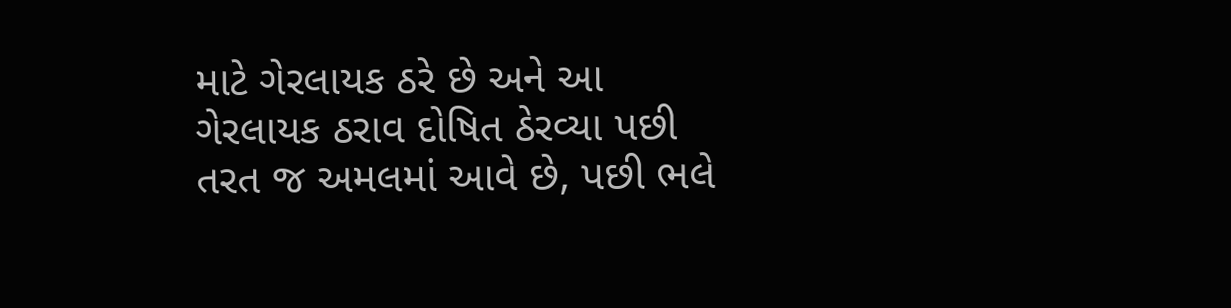માટે ગેરલાયક ઠરે છે અને આ ગેરલાયક ઠરાવ દોષિત ઠેરવ્યા પછી તરત જ અમલમાં આવે છે, પછી ભલે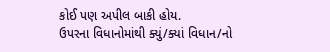કોઈ પણ અપીલ બાકી હોય.
ઉપરના વિધાનોમાંથી ક્યું/ક્યાં વિધાન/નો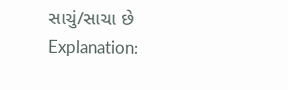સાચું/સાચા છે
Explanation: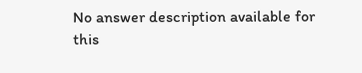No answer description available for this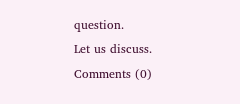question.
Let us discuss.
Comments (0)